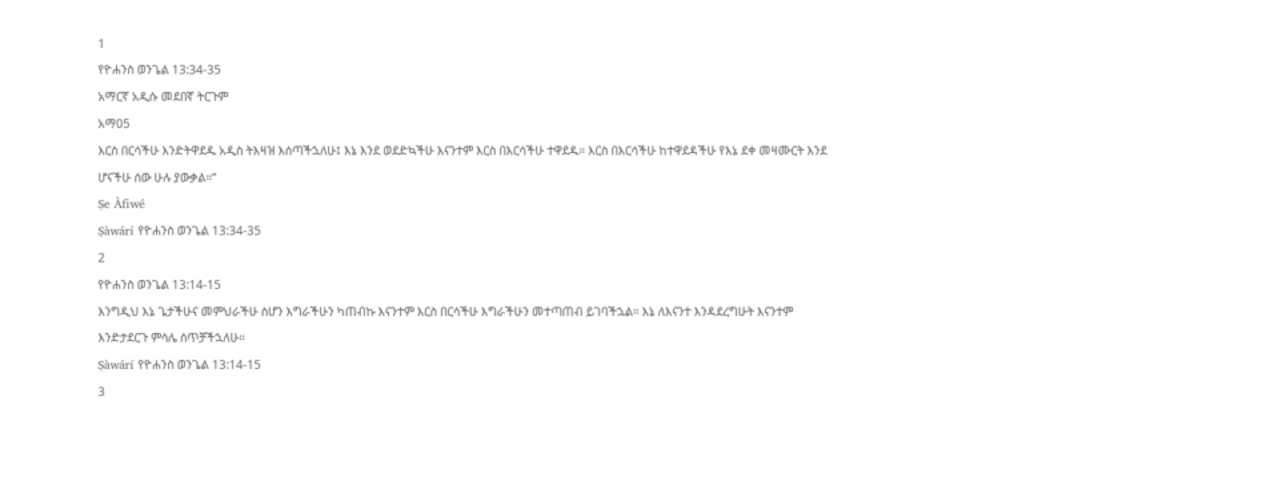1
የዮሐንስ ወንጌል 13:34-35
አማርኛ አዲሱ መደበኛ ትርጉም
አማ05
እርስ በርሳችሁ እንድትዋደዱ አዲስ ትእዛዝ እሰጣችኋለሁ፤ እኔ እንደ ወደድኳችሁ እናንተም እርስ በእርሳችሁ ተዋደዱ። እርስ በእርሳችሁ ከተዋደዳችሁ የእኔ ደቀ መዛሙርት እንደ ሆናችሁ ሰው ሁሉ ያውቃል።”
Ṣe Àfiwé
Ṣàwárí የዮሐንስ ወንጌል 13:34-35
2
የዮሐንስ ወንጌል 13:14-15
እንግዲህ እኔ ጌታችሁና መምህራችሁ ስሆን እግራችሁን ካጠብኩ እናንተም እርስ በርሳችሁ እግራችሁን መተጣጠብ ይገባችኋል። እኔ ለእናንተ እንዳደረግሁት እናንተም እንድታደርጉ ምሳሌ ሰጥቻችኋለሁ።
Ṣàwárí የዮሐንስ ወንጌል 13:14-15
3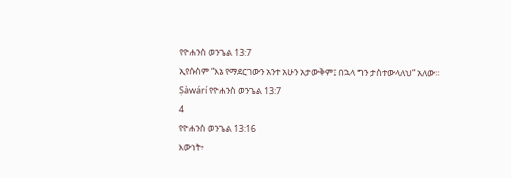የዮሐንስ ወንጌል 13:7
ኢየሱስም “እኔ የማደርገውን አንተ አሁን አታውቅም፤ በኋላ ግን ታስተውላለህ” አለው።
Ṣàwárí የዮሐንስ ወንጌል 13:7
4
የዮሐንስ ወንጌል 13:16
እውነት፥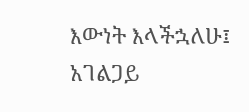እውነት እላችኋለሁ፤ አገልጋይ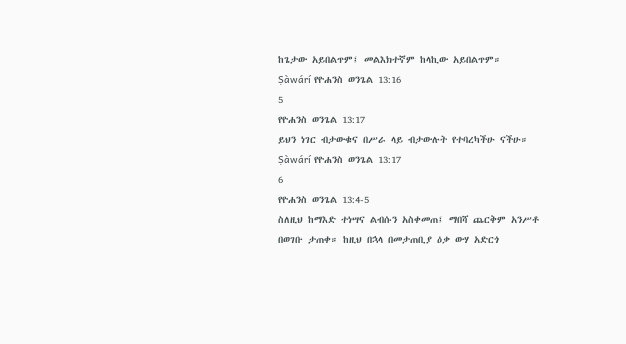ከጌታው አይበልጥም፤ መልእክተኛም ከላኪው አይበልጥም።
Ṣàwárí የዮሐንስ ወንጌል 13:16
5
የዮሐንስ ወንጌል 13:17
ይህን ነገር ብታውቁና በሥራ ላይ ብታውሉት የተባረካችሁ ናችሁ።
Ṣàwárí የዮሐንስ ወንጌል 13:17
6
የዮሐንስ ወንጌል 13:4-5
ስለዚህ ከማእድ ተነሣና ልብሱን አስቀመጠ፤ ማበሻ ጨርቅም አንሥቶ በወገቡ ታጠቀ። ከዚህ በኋላ በመታጠቢያ ዕቃ ውሃ አድርጎ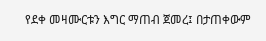የደቀ መዛሙርቱን እግር ማጠብ ጀመረ፤ በታጠቀውም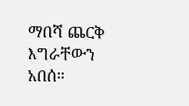ማበሻ ጨርቅ እግራቸውን አበሰ።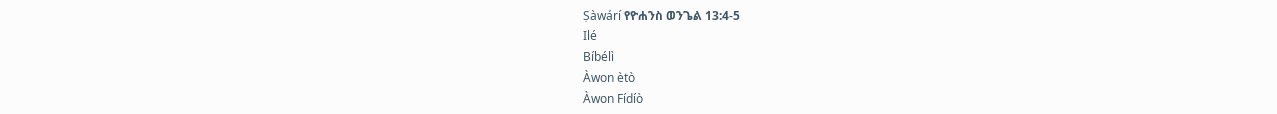Ṣàwárí የዮሐንስ ወንጌል 13:4-5
Ilé
Bíbélì
Àwon ètò
Àwon Fídíò